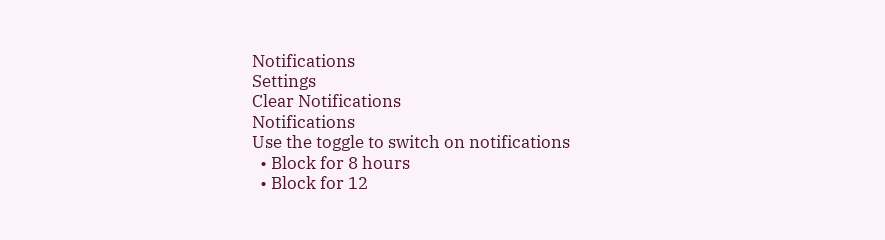Notifications
Settings
Clear Notifications
Notifications
Use the toggle to switch on notifications
  • Block for 8 hours
  • Block for 12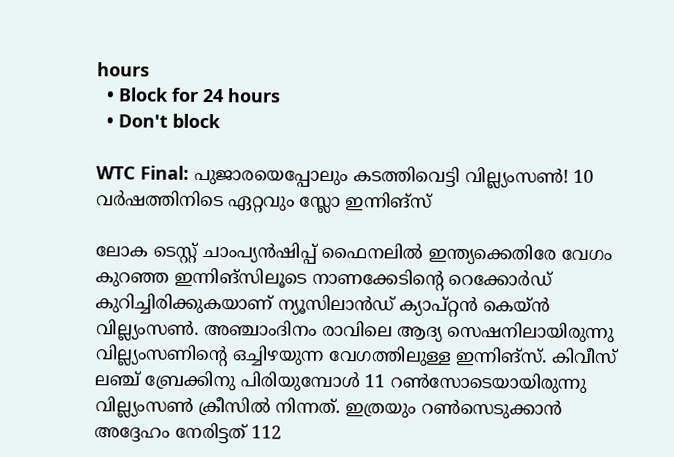hours
  • Block for 24 hours
  • Don't block

WTC Final: പുജാരയെപ്പോലും കടത്തിവെട്ടി വില്ല്യംസണ്‍! 10 വര്‍ഷത്തിനിടെ ഏറ്റവും സ്ലോ ഇന്നിങ്‌സ്

ലോക ടെസ്റ്റ് ചാംപ്യന്‍ഷിപ്പ് ഫൈനലില്‍ ഇന്ത്യക്കെതിരേ വേഗം കുറഞ്ഞ ഇന്നിങ്‌സിലൂടെ നാണക്കേടിന്റെ റെക്കോര്‍ഡ് കുറിച്ചിരിക്കുകയാണ് ന്യൂസിലാന്‍ഡ് ക്യാപ്റ്റന്‍ കെയ്ന്‍ വില്ല്യംസണ്‍. അഞ്ചാംദിനം രാവിലെ ആദ്യ സെഷനിലായിരുന്നു വില്ല്യംസണിന്റെ ഒച്ചിഴയുന്ന വേഗത്തിലുള്ള ഇന്നിങ്‌സ്. കിവീസ് ലഞ്ച് ബ്രേക്കിനു പിരിയുമ്പോള്‍ 11 റണ്‍സോടെയായിരുന്നു വില്ല്യംസണ്‍ ക്രീസില്‍ നിന്നത്. ഇത്രയും റണ്‍സെടുക്കാന്‍ അദ്ദേഹം നേരിട്ടത് 112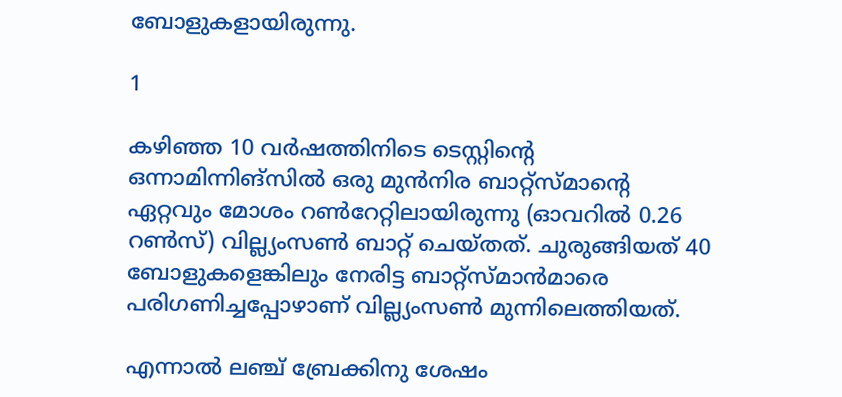ബോളുകളായിരുന്നു.

1

കഴിഞ്ഞ 10 വര്‍ഷത്തിനിടെ ടെസ്റ്റിന്റെ ഒന്നാമിന്നിങ്‌സില്‍ ഒരു മുന്‍നിര ബാറ്റ്‌സ്മാന്റെ ഏറ്റവും മോശം റണ്‍റേറ്റിലായിരുന്നു (ഓവറില്‍ 0.26 റണ്‍സ്) വില്ല്യംസണ്‍ ബാറ്റ് ചെയ്തത്. ചുരുങ്ങിയത് 40 ബോളുകളെങ്കിലും നേരിട്ട ബാറ്റ്‌സ്മാന്‍മാരെ പരിഗണിച്ചപ്പോഴാണ് വില്ല്യംസണ്‍ മുന്നിലെത്തിയത്.

എന്നാല്‍ ലഞ്ച് ബ്രേക്കിനു ശേഷം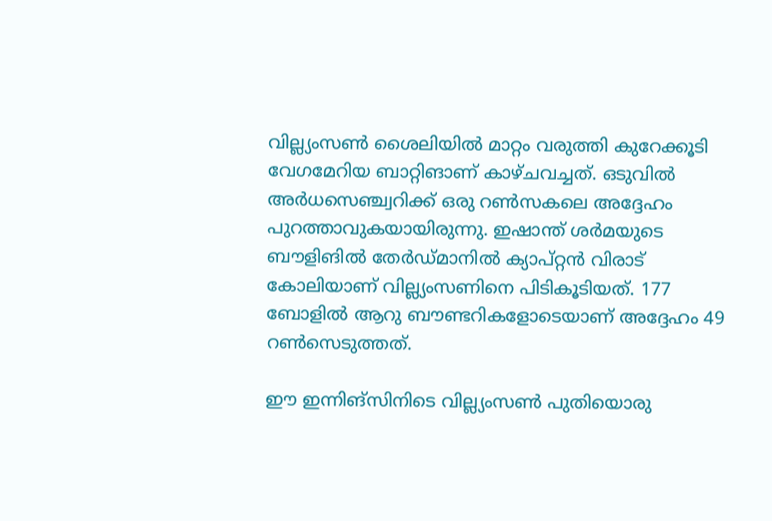വില്ല്യംസണ്‍ ശൈലിയില്‍ മാറ്റം വരുത്തി കുറേക്കൂടി വേഗമേറിയ ബാറ്റിങാണ് കാഴ്ചവച്ചത്. ഒടുവില്‍ അര്‍ധസെഞ്ച്വറിക്ക് ഒരു റണ്‍സകലെ അദ്ദേഹം പുറത്താവുകയായിരുന്നു. ഇഷാന്ത് ശര്‍മയുടെ ബൗളിങില്‍ തേര്‍ഡ്മാനില്‍ ക്യാപ്റ്റന്‍ വിരാട് കോലിയാണ് വില്ല്യംസണിനെ പിടികൂടിയത്. 177 ബോളില്‍ ആറു ബൗണ്ടറികളോടെയാണ് അദ്ദേഹം 49 റണ്‍സെടുത്തത്.

ഈ ഇന്നിങ്‌സിനിടെ വില്ല്യംസണ്‍ പുതിയൊരു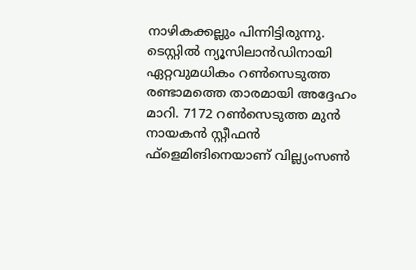നാഴികക്കല്ലും പിന്നിട്ടിരുന്നു. ടെസ്റ്റില്‍ ന്യൂസിലാന്‍ഡിനായി ഏറ്റവുമധികം റണ്‍സെടുത്ത രണ്ടാമത്തെ താരമായി അദ്ദേഹം മാറി. 7172 റണ്‍സെടുത്ത മുന്‍ നായകന്‍ സ്റ്റീഫന്‍ ഫ്‌ളെമിങിനെയാണ് വില്ല്യംസണ്‍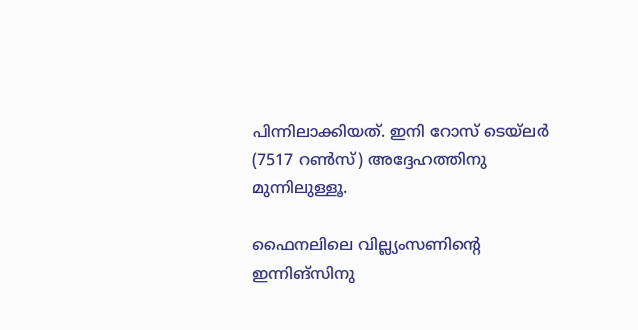പിന്നിലാക്കിയത്. ഇനി റോസ് ടെയ്‌ലര്‍ (7517 റണ്‍സ്) അദ്ദേഹത്തിനു മുന്നിലുള്ളൂ.

ഫൈനലിലെ വില്ല്യംസണിന്റെ ഇന്നിങ്‌സിനു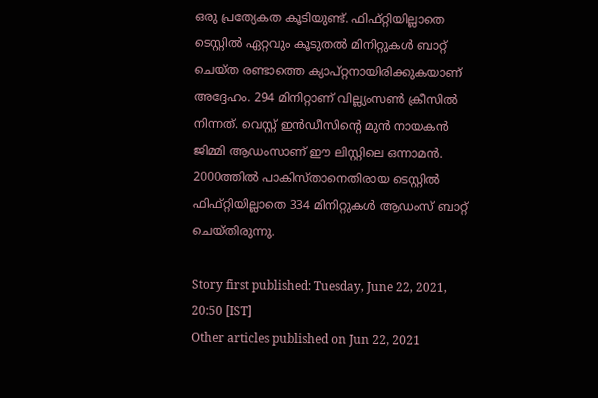ഒരു പ്രത്യേകത കൂടിയുണ്ട്. ഫിഫ്റ്റിയില്ലാതെ ടെസ്റ്റില്‍ ഏറ്റവും കൂടുതല്‍ മിനിറ്റുകള്‍ ബാറ്റ് ചെയ്ത രണ്ടാത്തെ ക്യാപ്റ്റനായിരിക്കുകയാണ് അദ്ദേഹം. 294 മിനിറ്റാണ് വില്ല്യംസണ്‍ ക്രീസില്‍ നിന്നത്. വെസ്റ്റ് ഇന്‍ഡീസിന്റെ മുന്‍ നായകന്‍ ജിമ്മി ആഡംസാണ് ഈ ലിസ്റ്റിലെ ഒന്നാമന്‍. 2000ത്തില്‍ പാകിസ്താനെതിരായ ടെസ്റ്റില്‍ ഫിഫ്റ്റിയില്ലാതെ 334 മിനിറ്റുകള്‍ ആഡംസ് ബാറ്റ് ചെയ്തിരുന്നു.

Story first published: Tuesday, June 22, 2021, 20:50 [IST]
Other articles published on Jun 22, 2021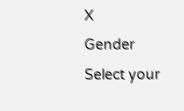X
Gender
Select your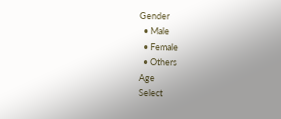Gender
  • Male
  • Female
  • Others
Age
Select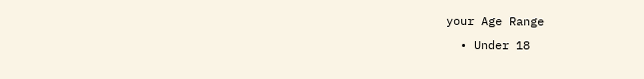your Age Range
  • Under 18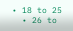• 18 to 25
  • 26 to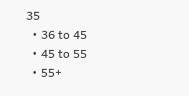35
  • 36 to 45
  • 45 to 55
  • 55+